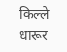किल्ले धारूर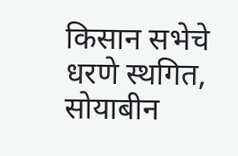किसान सभेचे धरणे स्थगित, सोयाबीन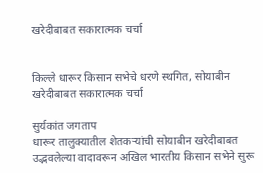खरेदीबाबत सकारात्मक चर्चा


किल्ले धारूर किसान सभेचे धरणे स्थगित, सोयाबीन खरेदीबाबत सकारात्मक चर्चा

सुर्यकांत जगताप
धारूर तालुक्यातील शेतकऱ्यांची सोयाबीन खरेदीबाबत उद्भवलेल्या वादावरून अखिल भारतीय किसान सभेने सुरू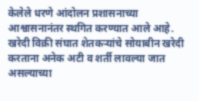केलेले धरणे आंदोलन प्रशासनाच्या आश्वासनानंतर स्थगित करण्यात आले आहे.
खरेदी विक्री संघात शेतकऱ्यांचे सोयाबीन खरेदी करताना अनेक अटी व शर्ती लावल्या जात असल्याच्या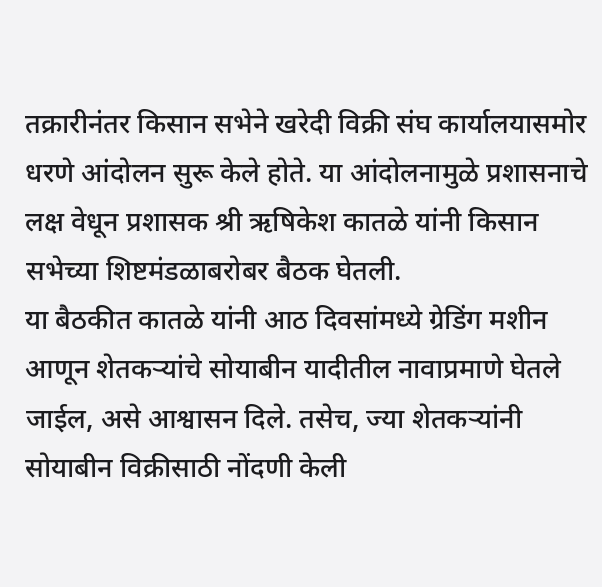तक्रारीनंतर किसान सभेने खरेदी विक्री संघ कार्यालयासमोर धरणे आंदोलन सुरू केले होते. या आंदोलनामुळे प्रशासनाचे लक्ष वेधून प्रशासक श्री ऋषिकेश कातळे यांनी किसान सभेच्या शिष्टमंडळाबरोबर बैठक घेतली.
या बैठकीत कातळे यांनी आठ दिवसांमध्ये ग्रेडिंग मशीन आणून शेतकऱ्यांचे सोयाबीन यादीतील नावाप्रमाणे घेतले जाईल, असे आश्वासन दिले. तसेच, ज्या शेतकऱ्यांनी सोयाबीन विक्रीसाठी नोंदणी केली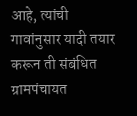आहे, त्यांची गावांनुसार यादी तयार करून ती संबंधित ग्रामपंचायत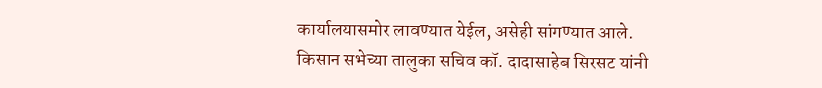कार्यालयासमोर लावण्यात येईल, असेही सांगण्यात आले.
किसान सभेच्या तालुका सचिव कॉ. दादासाहेब सिरसट यांनी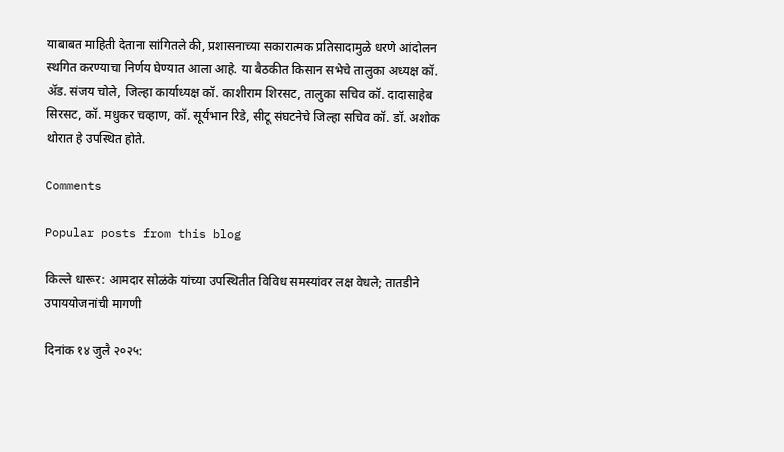याबाबत माहिती देताना सांगितले की, प्रशासनाच्या सकारात्मक प्रतिसादामुळे धरणे आंदोलन स्थगित करण्याचा निर्णय घेण्यात आला आहे. या बैठकीत किसान सभेचे तालुका अध्यक्ष कॉ. ॲड. संजय चोले, जिल्हा कार्याध्यक्ष कॉ. काशीराम शिरसट, तालुका सचिव कॉ. दादासाहेब सिरसट, कॉ. मधुकर चव्हाण, कॉ. सूर्यभान रिडे, सीटू संघटनेचे जिल्हा सचिव कॉ. डॉ. अशोक थोरात हे उपस्थित होते.

Comments

Popular posts from this blog

किल्ले धारूर: आमदार सोळंके यांच्या उपस्थितीत विविध समस्यांवर लक्ष वेधले; तातडीने उपाययोजनांची मागणी

दिनांक १४ जुलै २०२५: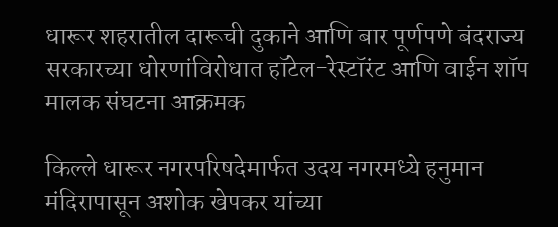धारूर शहरातील दारूची दुकाने आणि बार पूर्णपणे बंदराज्य सरकारच्या धोरणांविरोधात हॉटेल-रेस्टॉरंट आणि वाईन शॉप मालक संघटना आक्रमक

किल्ले धारूर नगरपरिषदेमार्फत उदय नगरमध्ये हनुमान मंदिरापासून अशोक खेपकर यांच्या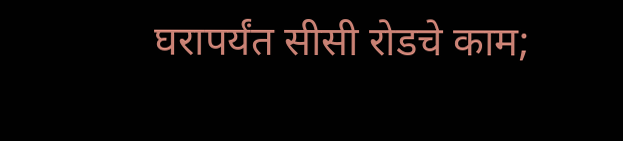घरापर्यंत सीसी रोडचे काम;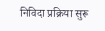निविदा प्रक्रिया सुरू